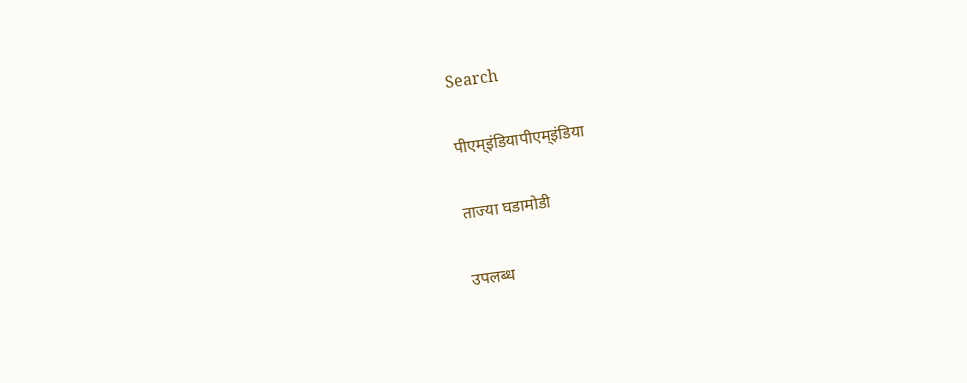Search

पीएम्इंडियापीएम्इंडिया

ताज्या घडामोडी

उपलब्ध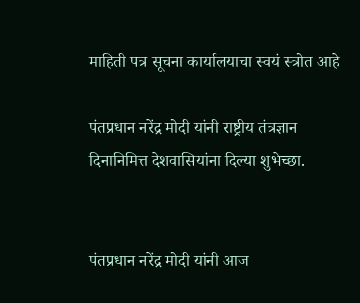माहिती पत्र सूचना कार्यालयाचा स्वयं स्त्रोत आहे

पंतप्रधान नरेंद्र मोदी यांनी राष्ट्रीय तंत्रज्ञान दिनानिमित्त देशवासियांना दिल्या शुभेच्छा.


पंतप्रधान नरेंद्र मोदी यांनी आज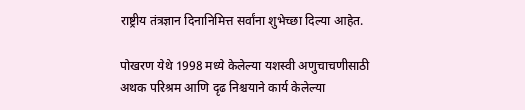राष्ट्रीय तंत्रज्ञान दिनानिमित्त सर्वांना शुभेच्छा दिल्या आहेत.

पोखरण येथे 1998 मध्ये केलेल्या यशस्वी अणुचाचणीसाठी अथक परिश्रम आणि दृढ निश्चयाने कार्य केलेल्या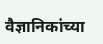वैज्ञानिकांच्या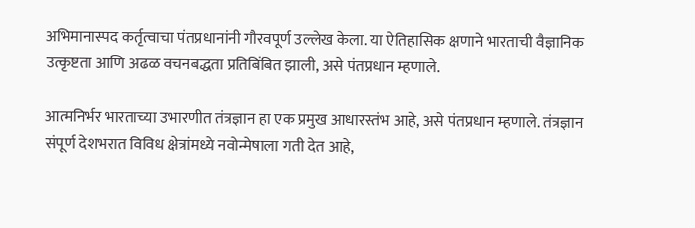अभिमानास्पद कर्तृत्वाचा पंतप्रधानांनी गौरवपूर्ण उल्लेख केला. या ऐतिहासिक क्षणाने भारताची वैज्ञानिक उत्कृष्टता आणि अढळ वचनबद्धता प्रतिबिंबित झाली, असे पंतप्रधान म्हणाले.

आत्मनिर्भर भारताच्या उभारणीत तंत्रज्ञान हा एक प्रमुख आधारस्तंभ आहे, असे पंतप्रधान म्हणाले. तंत्रज्ञान संपूर्ण देशभरात विविध क्षेत्रांमध्ये नवोन्मेषाला गती देत आहे,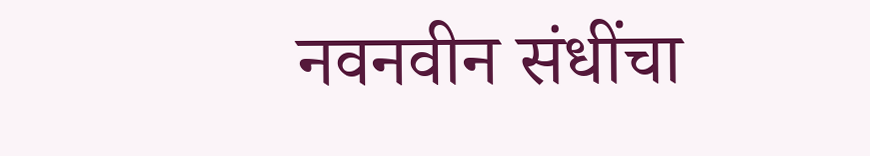नवनवीन संधींचा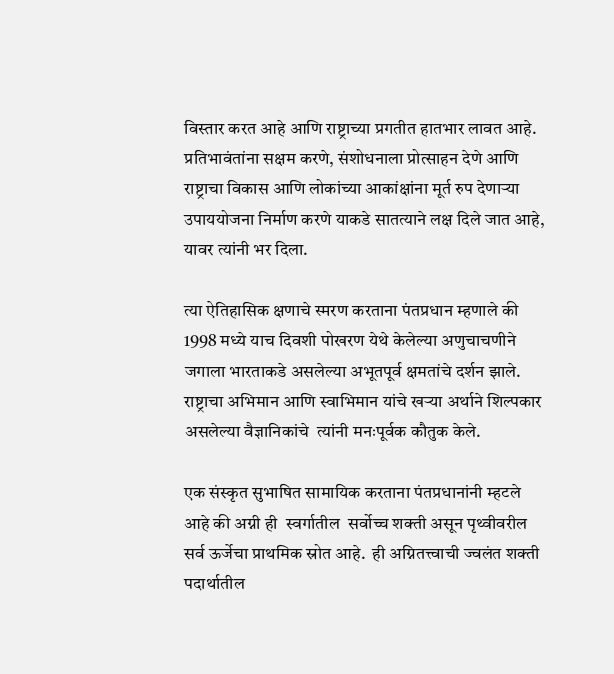विस्तार करत आहे आणि राष्ट्राच्या प्रगतीत हातभार लावत आहे. प्रतिभावंतांना सक्षम करणे, संशोधनाला प्रोत्साहन देणे आणि राष्ट्राचा विकास आणि लोकांच्या आकांक्षांना मूर्त रुप देणाऱ्या उपाययोजना निर्माण करणे याकडे सातत्याने लक्ष दिले जात आहे, यावर त्यांनी भर दिला.

त्या ऐतिहासिक क्षणाचे स्मरण करताना पंतप्रधान म्हणाले की 1998 मध्ये याच दिवशी पोखरण येथे केलेल्या अणुचाचणीने जगाला भारताकडे असलेल्या अभूतपूर्व क्षमतांचे दर्शन झाले. राष्ट्राचा अभिमान आणि स्वाभिमान यांचे खऱ्या अर्थाने शिल्पकार असलेल्या वैज्ञानिकांचे  त्यांनी मनःपूर्वक कौतुक केले.

एक संस्कृत सुभाषित सामायिक करताना पंतप्रधानांनी म्हटले आहे की अग्नी ही  स्वर्गातील  सर्वोच्च शक्ती असून पृथ्वीवरील सर्व ऊर्जेचा प्राथमिक स्रोत आहे.  ही अग्नितत्त्वाची ज्वलंत शक्ती पदार्थातील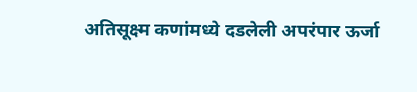अतिसूक्ष्म कणांमध्ये दडलेली अपरंपार ऊर्जा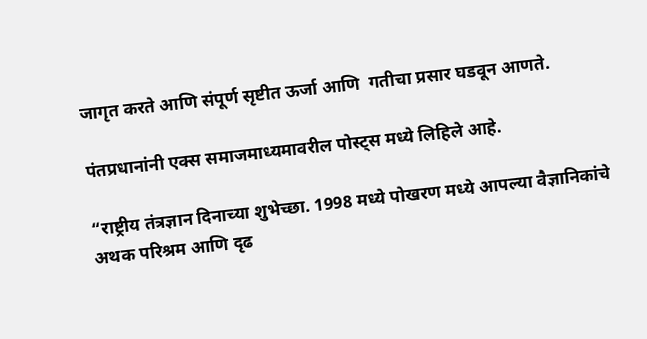जागृत करते आणि संपूर्ण सृष्टीत ऊर्जा आणि  गतीचा प्रसार घडवून आणते.

पंतप्रधानांनी एक्स समाजमाध्यमावरील पोस्ट्स मध्ये लिहिले आहे.

“राष्ट्रीय तंत्रज्ञान दिनाच्या शुभेच्छा. 1998 मध्ये पोखरण मध्ये आपल्या वैज्ञानिकांचे अथक परिश्रम आणि दृढ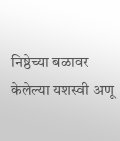निष्ठेच्या बळावर केलेल्या यशस्वी अणू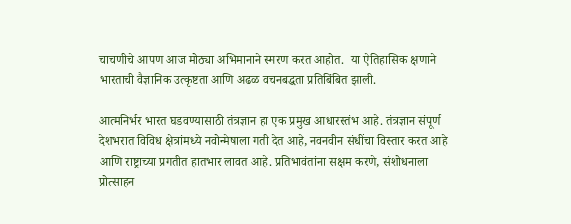चाचणीचे आपण आज मोठ्या अभिमानाने स्मरण करत आहोत.  या ऐतिहासिक क्षणाने भारताची वैज्ञानिक उत्कृष्टता आणि अढळ वचनबद्धता प्रतिबिंबित झाली.

आत्मनिर्भर भारत घडवण्यासाठी तंत्रज्ञान हा एक प्रमुख आधारस्तंभ आहे. तंत्रज्ञान संपूर्ण देशभरात विविध क्षेत्रांमध्ये नवोन्मेषाला गती देत आहे, नवनवीन संधींचा विस्तार करत आहे आणि राष्ट्राच्या प्रगतीत हातभार लावत आहे. प्रतिभावंतांना सक्षम करणे, संशोधनाला प्रोत्साहन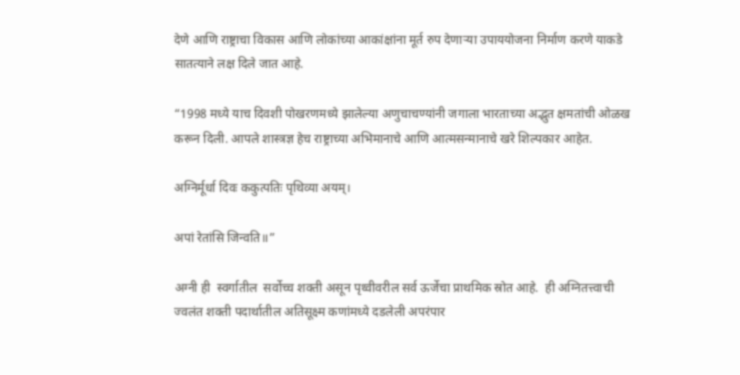देणे आणि राष्ट्राचा विकास आणि लोकांच्या आकांक्षांना मूर्त रुप देणाऱ्या उपाययोजना निर्माण करणे याकडे सातत्याने लक्ष दिले जात आहे.

“1998 मध्ये याच दिवशी पोखरणमध्ये झालेल्या अणुचाचण्यांनी जगाला भारताच्या अद्भुत क्षमतांची ओळख करून दिली. आपले शास्त्रज्ञ हेच राष्ट्राच्या अभिमानाचे आणि आत्मसन्मानाचे खरे शिल्पकार आहेत.

अग्निर्मूर्धा दिवः ककुत्पतिः पृथिव्या अयम्।

अपां रेतांसि जिन्वति॥”

अग्नी ही  स्वर्गातील  सर्वोच्च शक्ती असून पृथ्वीवरील सर्व ऊर्जेचा प्राथमिक स्रोत आहे.  ही अग्नितत्त्वाची ज्वलंत शक्ती पदार्थातील अतिसूक्ष्म कणांमध्ये दडलेली अपरंपार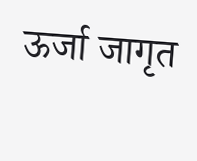ऊर्जा जागृत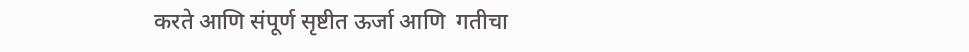करते आणि संपूर्ण सृष्टीत ऊर्जा आणि  गतीचा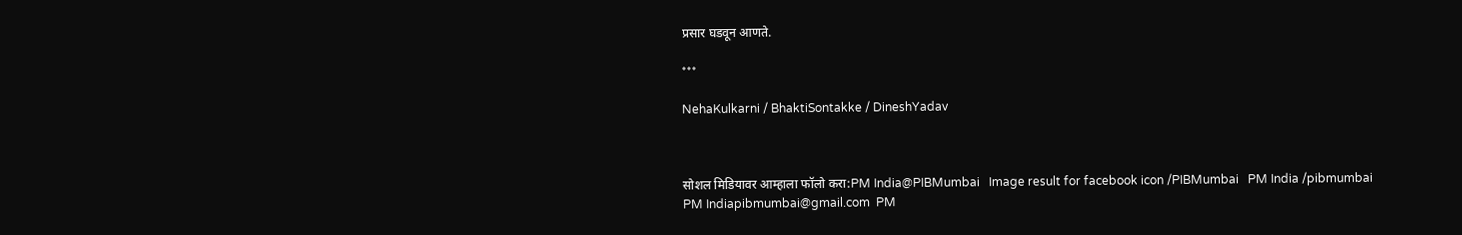प्रसार घडवून आणते.

***

NehaKulkarni / BhaktiSontakke / DineshYadav



सोशल मिडियावर आम्हाला फॉलो करा:PM India@PIBMumbai   Image result for facebook icon /PIBMumbai   PM India /pibmumbai  PM Indiapibmumbai@gmail.com  PM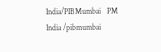India/PIBMumbai   PM India /pibmumbai